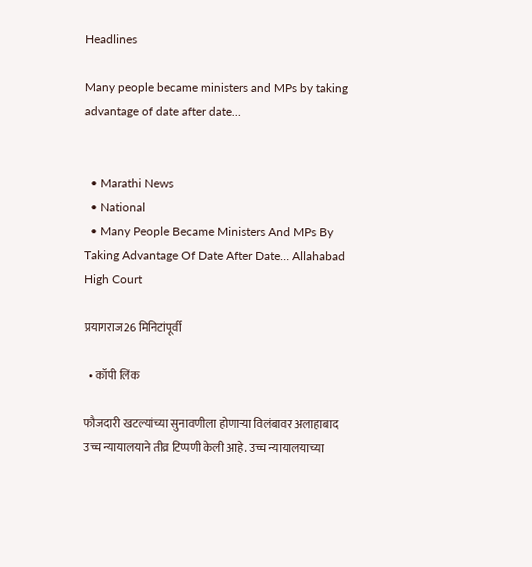Headlines

Many people became ministers and MPs by taking advantage of date after date…


  • Marathi News
  • National
  • Many People Became Ministers And MPs By Taking Advantage Of Date After Date… Allahabad High Court

प्रयागराज26 मिनिटांपूर्वी

  • कॉपी लिंक

फौजदारी खटल्यांच्या सुनावणीला होणाऱ्या विलंबावर अलाहाबाद उच्च न्यायालयाने तीव्र टिप्पणी केली आहे. उच्च न्यायालयाच्या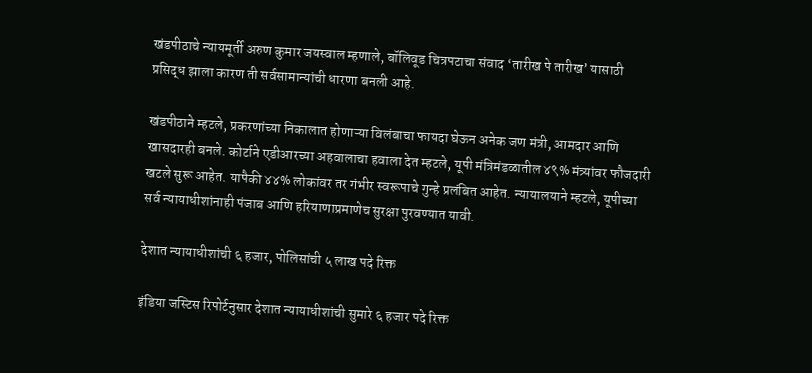खंडपीठाचे न्यायमूर्ती अरुण कुमार जयस्वाल म्हणाले, बॉलिवूड चित्रपटाचा संवाद ‘तारीख पे तारीख’ यासाठी प्रसिद्ध झाला कारण ती सर्वसामान्यांची धारणा बनली आहे.

खंडपीठाने म्हटले, प्रकरणांच्या निकालात होणाऱ्या विलंबाचा फायदा घेऊन अनेक जण मंत्री, आमदार आणि खासदारही बनले. कोर्टाने एडीआरच्या अहवालाचा हवाला देत म्हटले, यूपी मंत्रिमंडळातील ४९% मंत्र्यांवर फौजदारी खटले सुरू आहेत. यापैकी ४४% लोकांवर तर गंभीर स्वरूपाचे गुन्हे प्रलंबित आहेत. न्यायालयाने म्हटले, यूपीच्या सर्व न्यायाधीशांनाही पंजाब आणि हरियाणाप्रमाणेच सुरक्षा पुरवण्यात यावी.

देशात न्यायाधीशांची ६ हजार, पोलिसांची ५ लाख पदे रिक्त

इंडिया जस्टिस रिपोर्टनुसार देशात न्यायाधीशांची सुमारे ६ हजार पदे रिक्त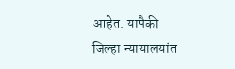आहेत. यापैकी जिल्हा न्यायालयांत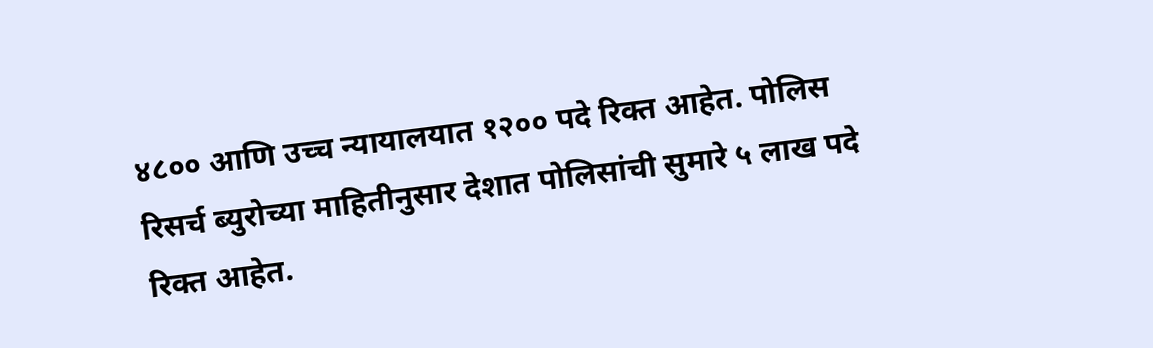४८०० आणि उच्च न्यायालयात १२०० पदे रिक्त आहेत. पोलिस रिसर्च ब्युरोच्या माहितीनुसार देशात पोलिसांची सुमारे ५ लाख पदे रिक्त आहेत.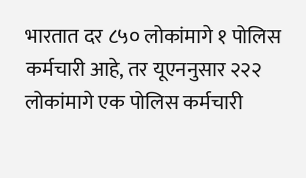भारतात दर ८५० लोकांमागे १ पोलिस कर्मचारी आहे, तर यूएननुसार २२२ लोकांमागे एक पोलिस कर्मचारी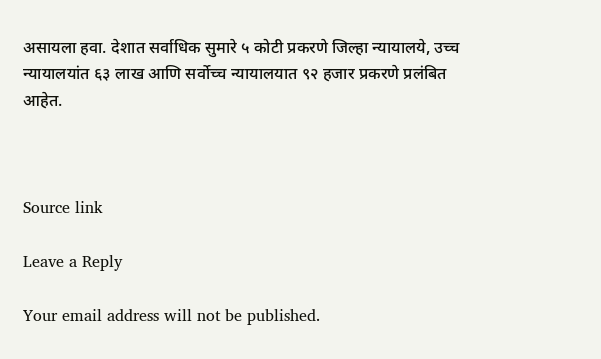असायला हवा. देशात सर्वाधिक सुमारे ५ कोटी प्रकरणे जिल्हा न्यायालये, उच्च न्यायालयांत ६३ लाख आणि सर्वोच्च न्यायालयात ९२ हजार प्रकरणे प्रलंबित आहेत.



Source link

Leave a Reply

Your email address will not be published.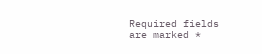Required fields are marked *